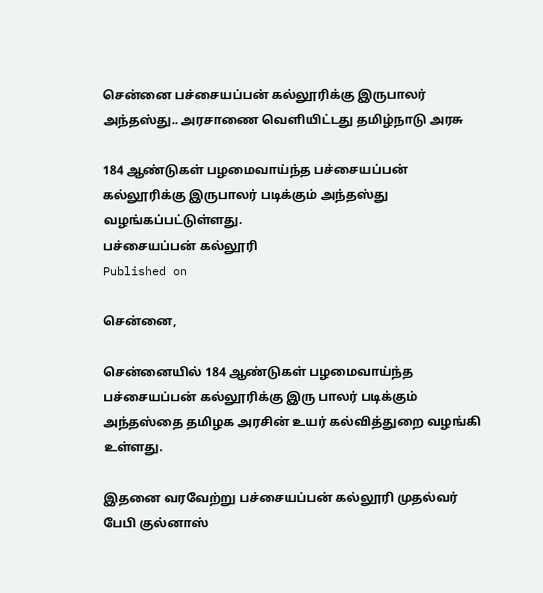சென்னை பச்சையப்பன் கல்லூரிக்கு இருபாலர் அந்தஸ்து.. அரசாணை வெளியிட்டது தமிழ்நாடு அரசு

184 ஆண்டுகள் பழமைவாய்ந்த பச்சையப்பன் கல்லூரிக்கு இருபாலர் படிக்கும் அந்தஸ்து வழங்கப்பட்டுள்ளது.
பச்சையப்பன் கல்லூரி
Published on

சென்னை,

சென்னையில் 184 ஆண்டுகள் பழமைவாய்ந்த பச்சையப்பன் கல்லூரிக்கு இரு பாலர் படிக்கும் அந்தஸ்தை தமிழக அரசின் உயர் கல்வித்துறை வழங்கி உள்ளது.

இதனை வரவேற்று பச்சையப்பன் கல்லூரி முதல்வர் பேபி குல்னாஸ்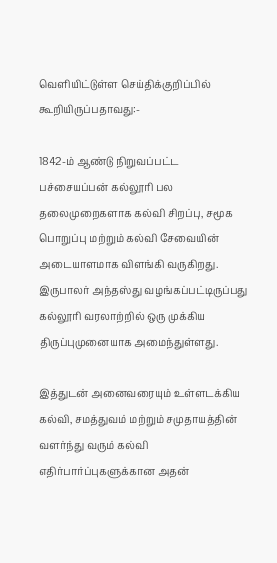வெளியிட்டுள்ள செய்திக்குறிப்பில் கூறியிருப்பதாவது:-

1842-ம் ஆண்டு நிறுவப்பட்ட பச்சையப்பன் கல்லூரி பல தலைமுறைகளாக கல்வி சிறப்பு, சமூக பொறுப்பு மற்றும் கல்வி சேவையின் அடையாளமாக விளங்கி வருகிறது. இருபாலர் அந்தஸ்து வழங்கப்பட்டிருப்பது கல்லூரி வரலாற்றில் ஒரு முக்கிய திருப்புமுனையாக அமைந்துள்ளது.

இத்துடன் அனைவரையும் உள்ளடக்கிய கல்வி, சமத்துவம் மற்றும் சமுதாயத்தின் வளர்ந்து வரும் கல்வி எதிர்பார்ப்புகளுக்கான அதன்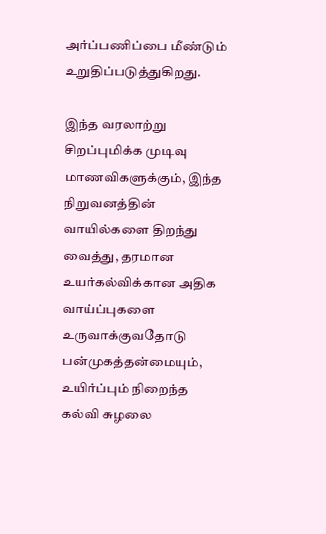அர்ப்பணிப்பை மீண்டும் உறுதிப்படுத்துகிறது.

இந்த வரலாற்று சிறப்புமிக்க முடிவு மாணவிகளுக்கும், இந்த நிறுவனத்தின் வாயில்களை திறந்து வைத்து, தரமான உயர்கல்விக்கான அதிக வாய்ப்புகளை உருவாக்குவதோடு பன்முகத்தன்மையும், உயிர்ப்பும் நிறைந்த கல்வி சுழலை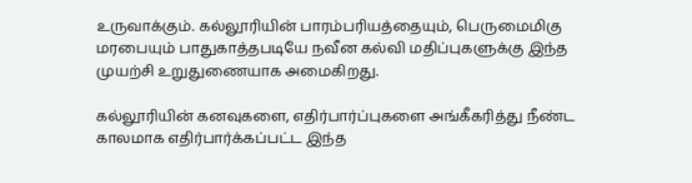உருவாக்கும். கல்லூரியின் பாரம்பரியத்தையும், பெருமைமிகு மரபையும் பாதுகாத்தபடியே நவீன கல்வி மதிப்புகளுக்கு இந்த முயற்சி உறுதுணையாக அமைகிறது.

கல்லூரியின் கனவுகளை, எதிர்பார்ப்புகளை அங்கீகரித்து நீண்ட காலமாக எதிர்பார்க்கப்பட்ட இந்த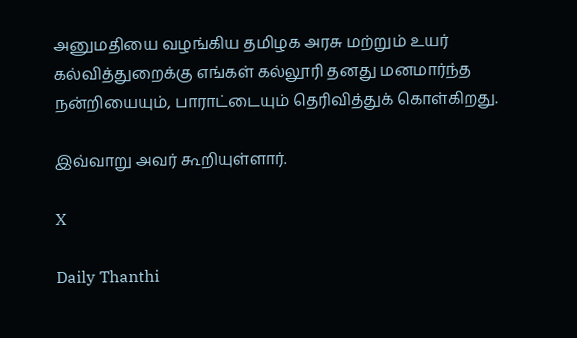அனுமதியை வழங்கிய தமிழக அரசு மற்றும் உயர் கல்வித்துறைக்கு எங்கள் கல்லூரி தனது மனமார்ந்த நன்றியையும், பாராட்டையும் தெரிவித்துக் கொள்கிறது.

இவ்வாறு அவர் கூறியுள்ளார்.

X

Daily Thanthi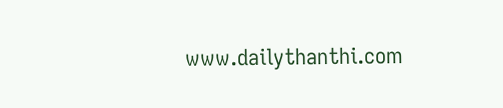www.dailythanthi.com